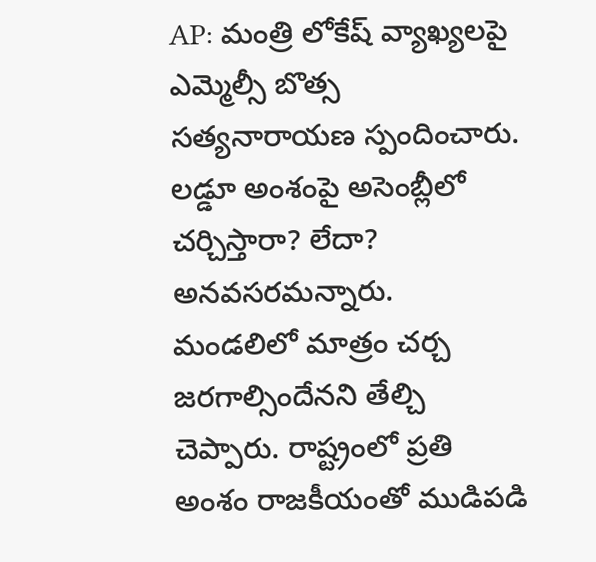AP: మంత్రి లోకేష్ వ్యాఖ్యలపై ఎమ్మెల్సీ బొత్స సత్యనారాయణ స్పందించారు. లడ్డూ అంశంపై అసెంబ్లీలో చర్చిస్తారా? లేదా? అనవసరమన్నారు. మండలిలో మాత్రం చర్చ జరగాల్సిందేనని తేల్చి చెప్పారు. రాష్ట్రంలో ప్రతి అంశం రాజకీయంతో ముడిపడి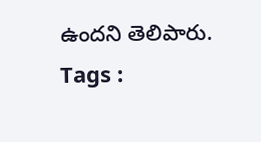ఉందని తెలిపారు.
Tags :